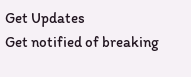Get Updates
Get notified of breaking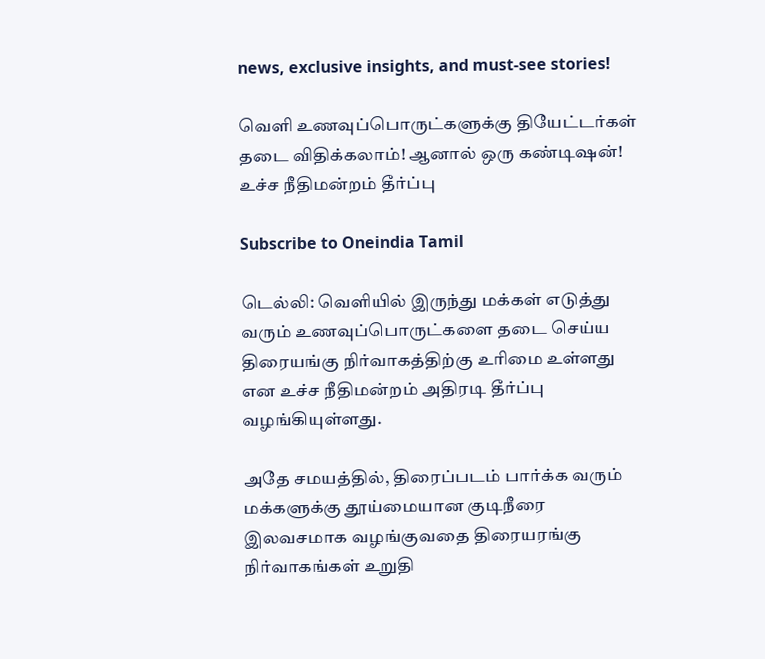news, exclusive insights, and must-see stories!

வெளி உணவுப்பொருட்களுக்கு தியேட்டர்கள் தடை விதிக்கலாம்! ஆனால் ஒரு கண்டிஷன்! உச்ச நீதிமன்றம் தீர்ப்பு

Subscribe to Oneindia Tamil

டெல்லி: வெளியில் இருந்து மக்கள் எடுத்து வரும் உணவுப்பொருட்களை தடை செய்ய திரையங்கு நிர்வாகத்திற்கு உரிமை உள்ளது என உச்ச நீதிமன்றம் அதிரடி தீர்ப்பு வழங்கியுள்ளது.

அதே சமயத்தில், திரைப்படம் பார்க்க வரும் மக்களுக்கு தூய்மையான குடிநீரை இலவசமாக வழங்குவதை திரையரங்கு நிர்வாகங்கள் உறுதி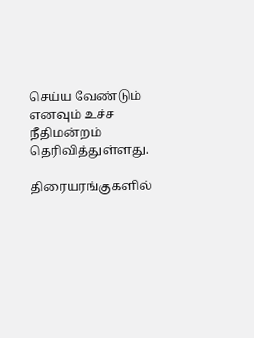செய்ய வேண்டும் எனவும் உச்ச நீதிமன்றம் தெரிவித்துள்ளது.

திரையரங்குகளில்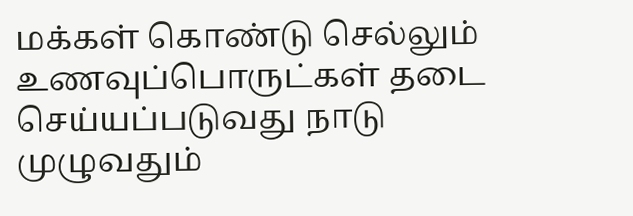மக்கள் கொண்டு செல்லும் உணவுப்பொருட்கள் தடை செய்யப்படுவது நாடு முழுவதும்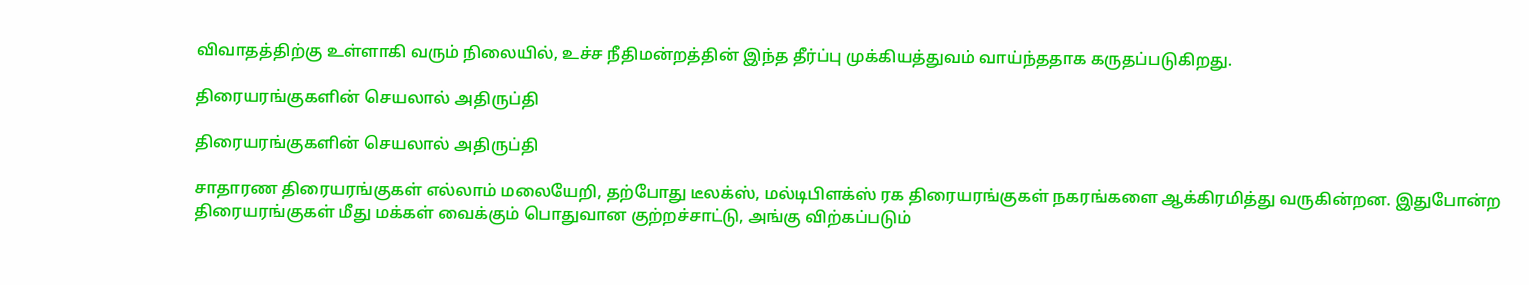விவாதத்திற்கு உள்ளாகி வரும் நிலையில், உச்ச நீதிமன்றத்தின் இந்த தீர்ப்பு முக்கியத்துவம் வாய்ந்ததாக கருதப்படுகிறது.

திரையரங்குகளின் செயலால் அதிருப்தி

திரையரங்குகளின் செயலால் அதிருப்தி

சாதாரண திரையரங்குகள் எல்லாம் மலையேறி, தற்போது டீலக்ஸ், மல்டிபிளக்ஸ் ரக திரையரங்குகள் நகரங்களை ஆக்கிரமித்து வருகின்றன. இதுபோன்ற திரையரங்குகள் மீது மக்கள் வைக்கும் பொதுவான குற்றச்சாட்டு, அங்கு விற்கப்படும்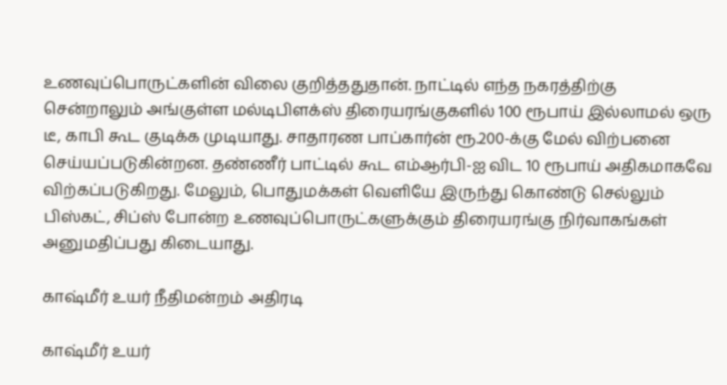உணவுப்பொருட்களின் விலை குறித்ததுதான். நாட்டில் எந்த நகரத்திற்கு சென்றாலும் அங்குள்ள மல்டிபிளக்ஸ் திரையரங்குகளில் 100 ரூபாய் இல்லாமல் ஒரு டீ, காபி கூட குடிக்க முடியாது. சாதாரண பாப்கார்ன் ரூ.200-க்கு மேல் விற்பனை செய்யப்படுகின்றன. தண்ணீர் பாட்டில் கூட எம்ஆர்பி-ஐ விட 10 ரூபாய் அதிகமாகவே விற்கப்படுகிறது. மேலும், பொதுமக்கள் வெளியே இருந்து கொண்டு செல்லும் பிஸ்கட், சிப்ஸ் போன்ற உணவுப்பொருட்களுக்கும் திரையரங்கு நிர்வாகங்கள் அனுமதிப்பது கிடையாது.

காஷ்மீர் உயர் நீதிமன்றம் அதிரடி

காஷ்மீர் உயர்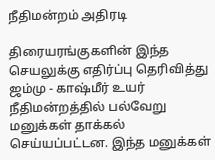நீதிமன்றம் அதிரடி

திரையரங்குகளின் இந்த செயலுக்கு எதிர்ப்பு தெரிவித்து ஜம்மு - காஷ்மீர் உயர் நீதிமன்றத்தில் பல்வேறு மனுக்கள் தாக்கல் செய்யப்பட்டன. இந்த மனுக்கள்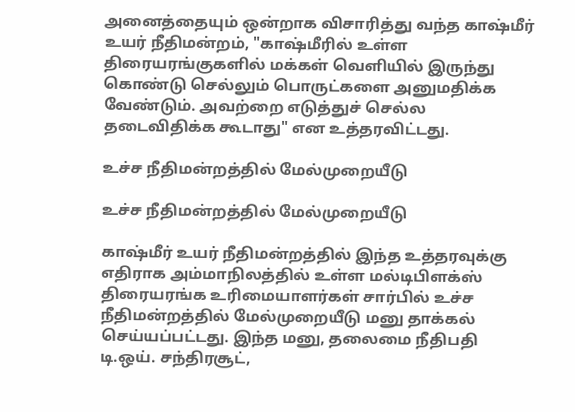அனைத்தையும் ஒன்றாக விசாரித்து வந்த காஷ்மீர் உயர் நீதிமன்றம், "காஷ்மீரில் உள்ள திரையரங்குகளில் மக்கள் வெளியில் இருந்து கொண்டு செல்லும் பொருட்களை அனுமதிக்க வேண்டும். அவற்றை எடுத்துச் செல்ல தடைவிதிக்க கூடாது" என உத்தரவிட்டது.

உச்ச நீதிமன்றத்தில் மேல்முறையீடு

உச்ச நீதிமன்றத்தில் மேல்முறையீடு

காஷ்மீர் உயர் நீதிமன்றத்தில் இந்த உத்தரவுக்கு எதிராக அம்மாநிலத்தில் உள்ள மல்டிபிளக்ஸ் திரையரங்க உரிமையாளர்கள் சார்பில் உச்ச நீதிமன்றத்தில் மேல்முறையீடு மனு தாக்கல் செய்யப்பட்டது. இந்த மனு, தலைமை நீதிபதி டி.ஒய். சந்திரசூட்,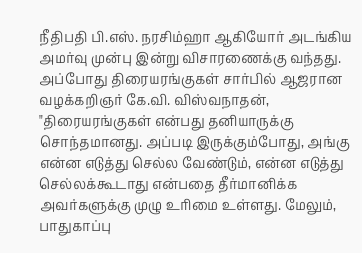நீதிபதி பி.எஸ். நரசிம்ஹா ஆகியோர் அடங்கிய அமர்வு முன்பு இன்று விசாரணைக்கு வந்தது. அப்போது திரையரங்குகள் சார்பில் ஆஜரான வழக்கறிஞர் கே.வி. விஸ்வநாதன், "திரையரங்குகள் என்பது தனியாருக்கு சொந்தமானது. அப்படி இருக்கும்போது, அங்கு என்ன எடுத்து செல்ல வேண்டும், என்ன எடுத்து செல்லக்கூடாது என்பதை தீர்மானிக்க அவர்களுக்கு முழு உரிமை உள்ளது. மேலும், பாதுகாப்பு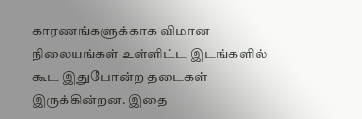காரணங்களுக்காக விமான நிலையங்கள் உள்ளிட்ட இடங்களில் கூட இதுபோன்ற தடைகள் இருக்கின்றன. இதை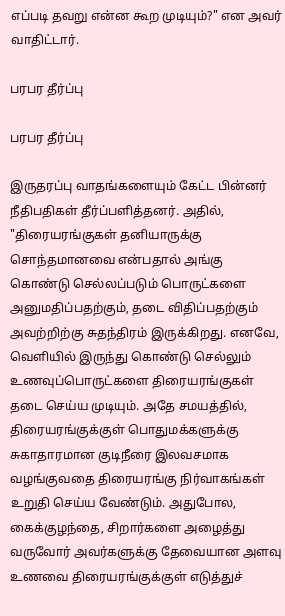எப்படி தவறு என்ன கூற முடியும்?" என அவர் வாதிட்டார்.

பரபர தீர்ப்பு

பரபர தீர்ப்பு

இருதரப்பு வாதங்களையும் கேட்ட பின்னர் நீதிபதிகள் தீர்ப்பளித்தனர். அதில், "திரையரங்குகள் தனியாருக்கு சொந்தமானவை என்பதால் அங்கு கொண்டு செல்லப்படும் பொருட்களை அனுமதிப்பதற்கும், தடை விதிப்பதற்கும் அவற்றிற்கு சுதந்திரம் இருக்கிறது. எனவே, வெளியில் இருந்து கொண்டு செல்லும் உணவுப்பொருட்களை திரையரங்குகள் தடை செய்ய முடியும். அதே சமயத்தில், திரையரங்குக்குள் பொதுமக்களுக்கு சுகாதாரமான குடிநீரை இலவசமாக வழங்குவதை திரையரங்கு நிர்வாகங்கள் உறுதி செய்ய வேண்டும். அதுபோல, கைக்குழந்தை, சிறார்களை அழைத்து வருவோர் அவர்களுக்கு தேவையான அளவு உணவை திரையரங்குக்குள் எடுத்துச்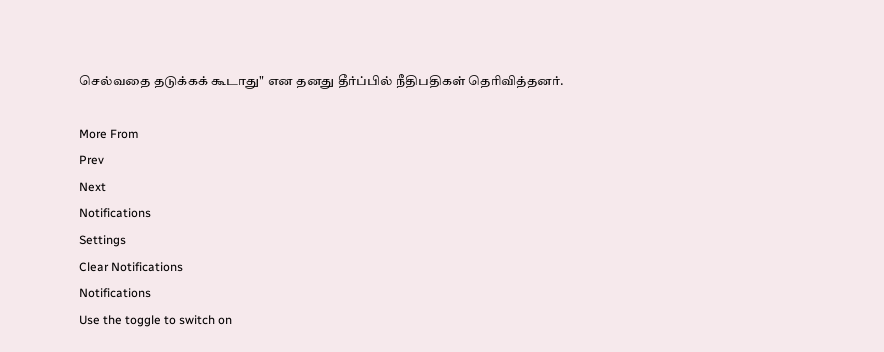செல்வதை தடுக்கக் கூடாது" என தனது தீர்ப்பில் நீதிபதிகள் தெரிவித்தனர்.

More From
Prev
Next
Notifications
Settings
Clear Notifications
Notifications
Use the toggle to switch on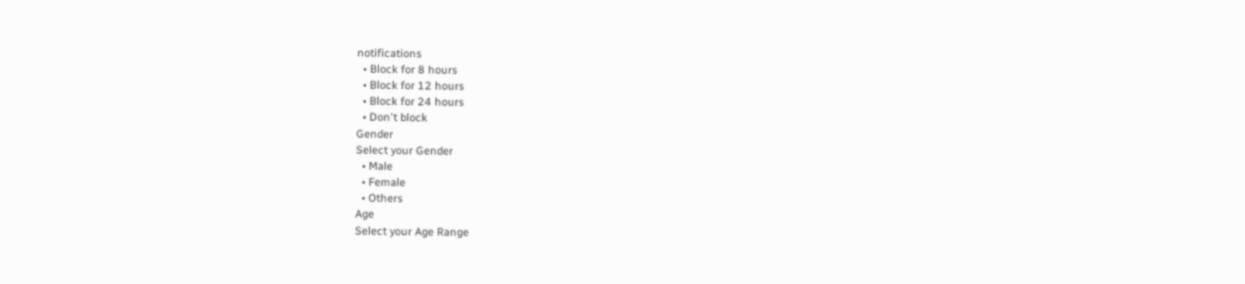notifications
  • Block for 8 hours
  • Block for 12 hours
  • Block for 24 hours
  • Don't block
Gender
Select your Gender
  • Male
  • Female
  • Others
Age
Select your Age Range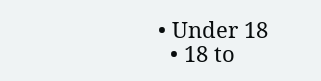• Under 18
  • 18 to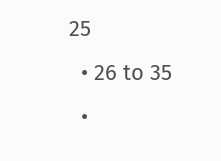25
  • 26 to 35
  •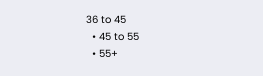36 to 45
  • 45 to 55
  • 55+